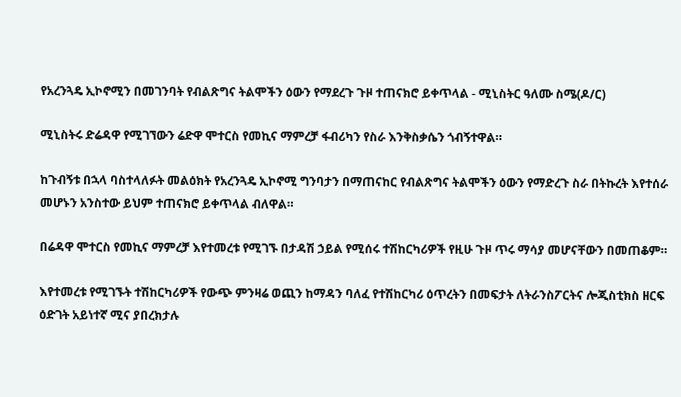የአረንጓዴ ኢኮኖሚን በመገንባት የብልጽግና ትልሞችን ዕውን የማደረጉ ጉዞ ተጠናክሮ ይቀጥላል - ሚኒስትር ዓለሙ ስሜ(ዶ/ር)

ሚኒስትሩ ድሬዳዋ የሚገኘውን ሬድዋ ሞተርስ የመኪና ማምረቻ ፋብሪካን የስራ እንቅስቃሴን ጎብኝተዋል።

ከጉብኝቱ በኋላ ባስተላለፉት መልዕክት የአረንጓዴ ኢኮኖሚ ግንባታን በማጠናከር የብልጽግና ትልሞችን ዕውን የማድረጉ ስራ በትኩረት እየተሰራ መሆኑን አንስተው ይህም ተጠናክሮ ይቀጥላል ብለዋል።

በሬዳዋ ሞተርስ የመኪና ማምረቻ እየተመረቱ የሚገኙ በታዳሽ ኃይል የሚሰሩ ተሽከርካሪዎች የዚሁ ጉዞ ጥሩ ማሳያ መሆናቸውን በመጠቆም።

እየተመረቱ የሚገኙት ተሽከርካሪዎች የውጭ ምንዛሬ ወጪን ከማዳን ባለፈ የተሽከርካሪ ዕጥረትን በመፍታት ለትራንስፖርትና ሎጂስቲክስ ዘርፍ ዕድገት አይነተኛ ሚና ያበረክታሉ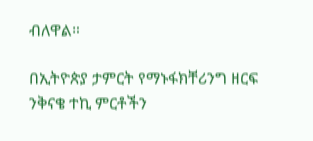ብለዋል።

በኢትዮጵያ ታምርት የማኑፋክቸሪንግ ዘርፍ ንቅናቄ ተኪ ምርቶችን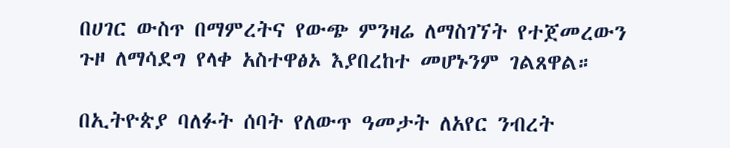በሀገር ውስጥ በማምረትና የውጭ ምንዛሬ ለማስገኘት የተጀመረውን ጉዞ ለማሳደግ የላቀ አስተዋፅኦ እያበረከተ መሆኑንም ገልጸዋል።

በኢትዮጵያ ባለፉት ሰባት የለውጥ ዓመታት ለአየር ንብረት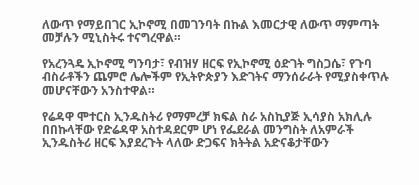ለውጥ የማይበገር ኢኮኖሚ በመገንባት በኩል እመርታዊ ለውጥ ማምጣት መቻሉን ሚኒስትሩ ተናግረዋል።

የአረንጓዴ ኢኮኖሚ ግንባታ፣ የብዝሃ ዘርፍ የኢኮኖሚ ዕድገት ግስጋሴ፣ የጉባ ብስራቶችን ጨምሮ ሌሎችም የኢትዮጵያን እድገትና ማንሰራራት የሚያስቀጥሉ መሆናቸውን አንስተዋል።

የሬዳዋ ሞተርስ ኢንዱስትሪ የማምረቻ ክፍል ስራ አስኪያጅ ኢሳያስ አክሊሉ በበኩላቸው የድሬዳዋ አስተዳደርም ሆነ የፌደራል መንግስት ለአምራች ኢንዱስትሪ ዘርፍ እያደረጉት ላለው ድጋፍና ክትትል አድናቆታቸውን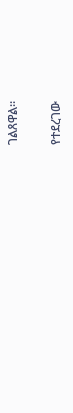ገልጸዋል።

የተደረገው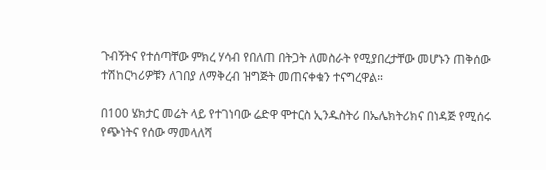ጉብኝትና የተሰጣቸው ምክረ ሃሳብ የበለጠ በትጋት ለመስራት የሚያበረታቸው መሆኑን ጠቅሰው ተሽከርካሪዎቹን ለገበያ ለማቅረብ ዝግጅት መጠናቀቁን ተናግረዋል።

በ100 ሄክታር መሬት ላይ የተገነባው ሬድዋ ሞተርስ ኢንዱስትሪ በኤሌክትሪክና በነዳጅ የሚሰሩ የጭነትና የሰው ማመላለሻ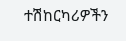ተሽከርካሪዎችን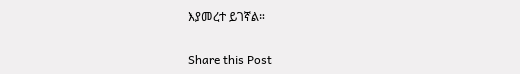እያመረተ ይገኛል።

Share this Post